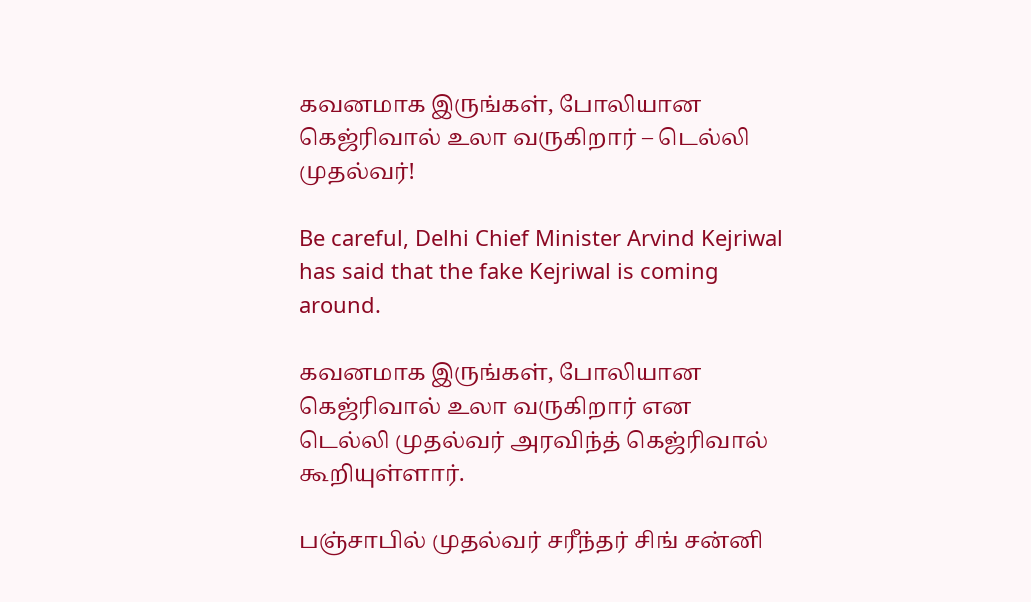கவனமாக இருங்கள், போலியான கெஜ்ரிவால் உலா வருகிறார் – டெல்லி முதல்வர்!

Be careful, Delhi Chief Minister Arvind Kejriwal has said that the fake Kejriwal is coming around.

கவனமாக இருங்கள், போலியான கெஜ்ரிவால் உலா வருகிறார் என டெல்லி முதல்வர் அரவிந்த் கெஜ்ரிவால் கூறியுள்ளார்.

பஞ்சாபில் முதல்வர் சரீந்தர் சிங் சன்னி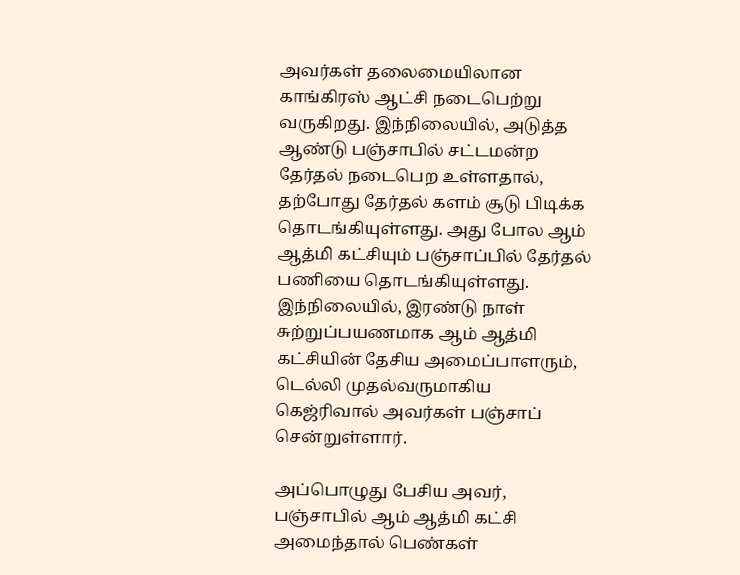அவர்கள் தலைமையிலான காங்கிரஸ் ஆட்சி நடைபெற்று வருகிறது. இந்நிலையில், அடுத்த ஆண்டு பஞ்சாபில் சட்டமன்ற தேர்தல் நடைபெற உள்ளதால், தற்போது தேர்தல் களம் சூடு பிடிக்க தொடங்கியுள்ளது. அது போல ஆம் ஆத்மி கட்சியும் பஞ்சாப்பில் தேர்தல் பணியை தொடங்கியுள்ளது. இந்நிலையில், இரண்டு நாள் சுற்றுப்பயணமாக ஆம் ஆத்மி கட்சியின் தேசிய அமைப்பாளரும், டெல்லி முதல்வருமாகிய கெஜ்ரிவால் அவர்கள் பஞ்சாப் சென்றுள்ளார்.

அப்பொழுது பேசிய அவர், பஞ்சாபில் ஆம் ஆத்மி கட்சி அமைந்தால் பெண்கள்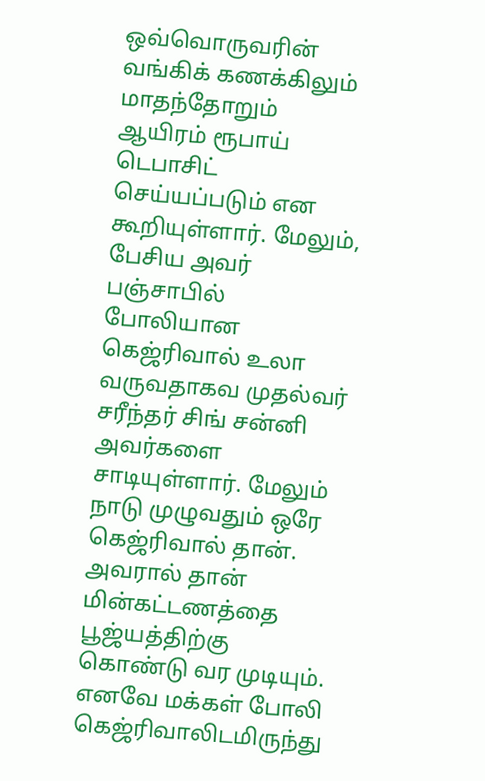ஒவ்வொருவரின் வங்கிக் கணக்கிலும் மாதந்தோறும் ஆயிரம் ரூபாய் டெபாசிட் செய்யப்படும் என கூறியுள்ளார். மேலும், பேசிய அவர் பஞ்சாபில் போலியான கெஜ்ரிவால் உலா வருவதாகவ முதல்வர் சரீந்தர் சிங் சன்னி அவர்களை சாடியுள்ளார். மேலும் நாடு முழுவதும் ஒரே கெஜ்ரிவால் தான். அவரால் தான் மின்கட்டணத்தை பூஜ்யத்திற்கு கொண்டு வர முடியும். எனவே மக்கள் போலி கெஜ்ரிவாலிடமிருந்து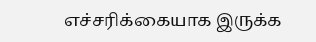எச்சரிக்கையாக இருக்க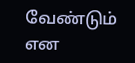வேண்டும் என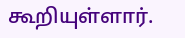கூறியுள்ளார்.